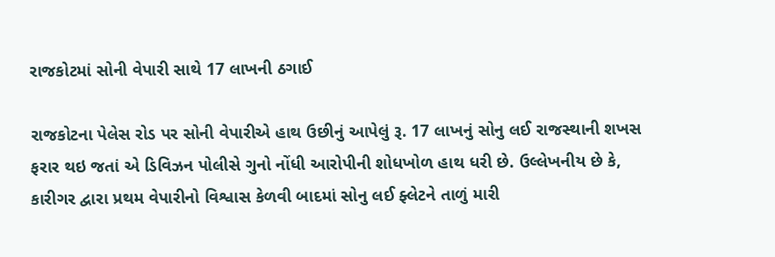રાજકોટમાં સોની વેપારી સાથે 17 લાખની ઠગાઈ

રાજકોટના પેલેસ રોડ પર સોની વેપારીએ હાથ ઉછીનું આપેલું રૂ. 17 લાખનું સોનુ લઈ રાજસ્થાની શખસ ફરાર થઇ જતાં એ ડિવિઝન પોલીસે ગુનો નોંધી આરોપીની શોધખોળ હાથ ધરી છે. ઉલ્લેખનીય છે કે, કારીગર દ્વારા પ્રથમ વેપારીનો વિશ્વાસ કેળવી બાદમાં સોનુ લઈ ફ્લેટને તાળું મારી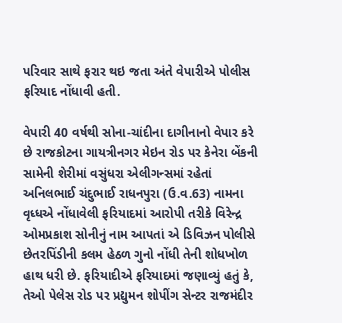પરિવાર સાથે ફરાર થઇ જતા અંતે વેપારીએ પોલીસ ફરિયાદ નોંધાવી હતી.

વેપારી 40 વર્ષથી સોના-ચાંદીના દાગીનાનો વેપાર કરે છે રાજકોટના ગાયત્રીનગર મેઇન રોડ પર કેનેરા બેંકની સામેની શેરીમાં વસુંધરા એલીગન્સમાં રહેતાં અનિલભાઈ ચંદુભાઈ રાધનપુરા (ઉ.વ.63) નામના વૃધ્ધએ નોંધાવેલી ફરિયાદમાં આરોપી તરીકે વિરેન્દ્ર ઓમપ્રકાશ સોનીનું નામ આપતાં એ ડિવિઝન પોલીસે છેતરપિંડીની કલમ હેઠળ ગુનો નોંધી તેની શોધખોળ હાથ ધરી છે. ફરિયાદીએ ફરિયાદમાં જણાવ્યું હતું કે, તેઓ પેલેસ રોડ પર પ્રદ્યુમન શોપીંગ સેન્ટર રાજમંદીર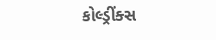કોલ્ડ્રીંક્સ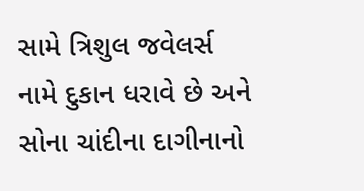સામે ત્રિશુલ જવેલર્સ નામે દુકાન ધરાવે છે અને સોના ચાંદીના દાગીનાનો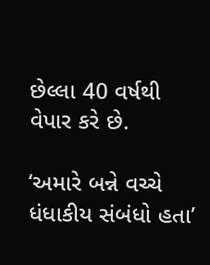છેલ્લા 40 વર્ષથી વેપાર કરે છે.

‘અમારે બન્ને વચ્ચે ધંધાકીય સંબંધો હતા’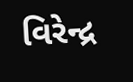વિરેન્દ્ર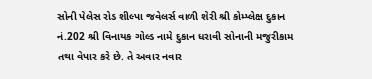સોની પેલેસ રોડ શીલ્પા જવેલર્સ વાળી શેરી શ્રી કોમ્પ્લેક્ષ દુકાન નં.202 શ્રી વિનાયક ગોલ્ડ નામે દુકાન ધરાવી સોનાની મજુરીકામ તથા વેપાર કરે છે. તે અવાર નવાર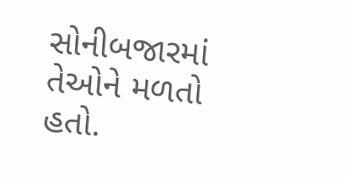સોનીબજારમાં તેઓને મળતો હતો.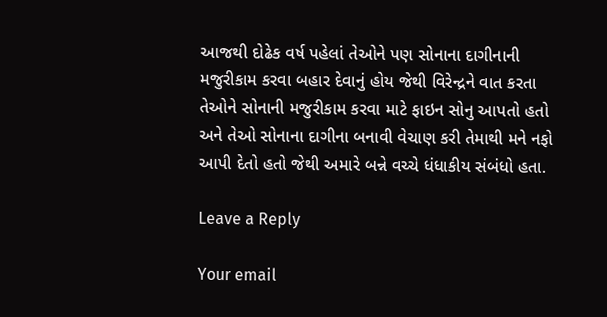આજથી દોઢેક વર્ષ પહેલાં તેઓને પણ સોનાના દાગીનાની મજુરીકામ કરવા બહાર દેવાનું હોય જેથી વિરેન્દ્રને વાત કરતા તેઓને સોનાની મજુરીકામ કરવા માટે ફાઇન સોનુ આપતો હતો અને તેઓ સોનાના દાગીના બનાવી વેચાણ કરી તેમાથી મને નફો આપી દેતો હતો જેથી અમારે બન્ને વચ્ચે ધંધાકીય સંબંધો હતા.

Leave a Reply

Your email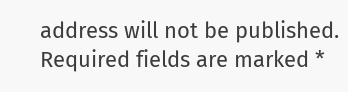address will not be published. Required fields are marked *